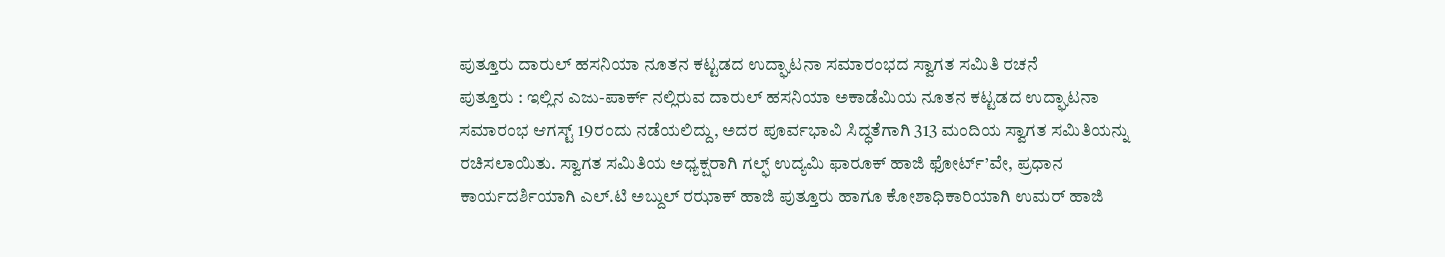ಪುತ್ತೂರು ದಾರುಲ್ ಹಸನಿಯಾ ನೂತನ ಕಟ್ಟಡದ ಉದ್ಘಾಟನಾ ಸಮಾರಂಭದ ಸ್ವಾಗತ ಸಮಿತಿ ರಚನೆ
ಪುತ್ತೂರು : ಇಲ್ಲಿನ ಎಜು-ಪಾರ್ಕ್ ನಲ್ಲಿರುವ ದಾರುಲ್ ಹಸನಿಯಾ ಅಕಾಡೆಮಿಯ ನೂತನ ಕಟ್ಟಡದ ಉದ್ಘಾಟನಾ ಸಮಾರಂಭ ಆಗಸ್ಟ್ 19ರಂದು ನಡೆಯಲಿದ್ದು, ಅದರ ಪೂರ್ವಭಾವಿ ಸಿದ್ಧತೆಗಾಗಿ 313 ಮಂದಿಯ ಸ್ವಾಗತ ಸಮಿತಿಯನ್ನು ರಚಿಸಲಾಯಿತು. ಸ್ವಾಗತ ಸಮಿತಿಯ ಅಧ್ಯಕ್ಷರಾಗಿ ಗಲ್ಫ್ ಉದ್ಯಮಿ ಫಾರೂಕ್ ಹಾಜಿ ಫೋರ್ಟ್’ವೇ, ಪ್ರಧಾನ ಕಾರ್ಯದರ್ಶಿಯಾಗಿ ಎಲ್.ಟಿ ಅಬ್ದುಲ್ ರಝಾಕ್ ಹಾಜಿ ಪುತ್ತೂರು ಹಾಗೂ ಕೋಶಾಧಿಕಾರಿಯಾಗಿ ಉಮರ್ ಹಾಜಿ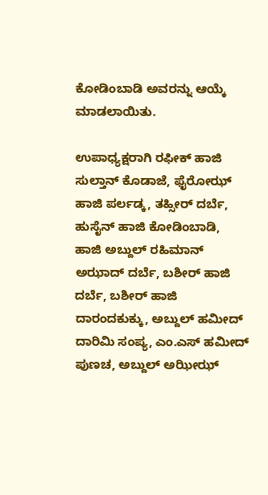ಕೋಡಿಂಬಾಡಿ ಅವರನ್ನು ಆಯ್ಕೆ ಮಾಡಲಾಯಿತು.

ಉಪಾಧ್ಯಕ್ಷರಾಗಿ ರಫೀಕ್ ಹಾಜಿ ಸುಲ್ತಾನ್ ಕೊಡಾಜೆ, ಫೈರೋಝ್ ಹಾಜಿ ಪರ್ಲಡ್ಕ, ತಹ್ಸೀರ್ ದರ್ಬೆ, ಹುಸೈನ್ ಹಾಜಿ ಕೋಡಿಂಬಾಡಿ, ಹಾಜಿ ಅಬ್ದುಲ್ ರಹಿಮಾನ್ ಅಝಾದ್ ದರ್ಬೆ, ಬಶೀರ್ ಹಾಜಿ ದರ್ಬೆ, ಬಶೀರ್ ಹಾಜಿ ದಾರಂದಕುಕ್ಕು, ಅಬ್ದುಲ್ ಹಮೀದ್ ದಾರಿಮಿ ಸಂಪ್ಯ, ಎಂ.ಎಸ್ ಹಮೀದ್ ಪುಣಚ, ಅಬ್ದುಲ್ ಅಝೀಝ್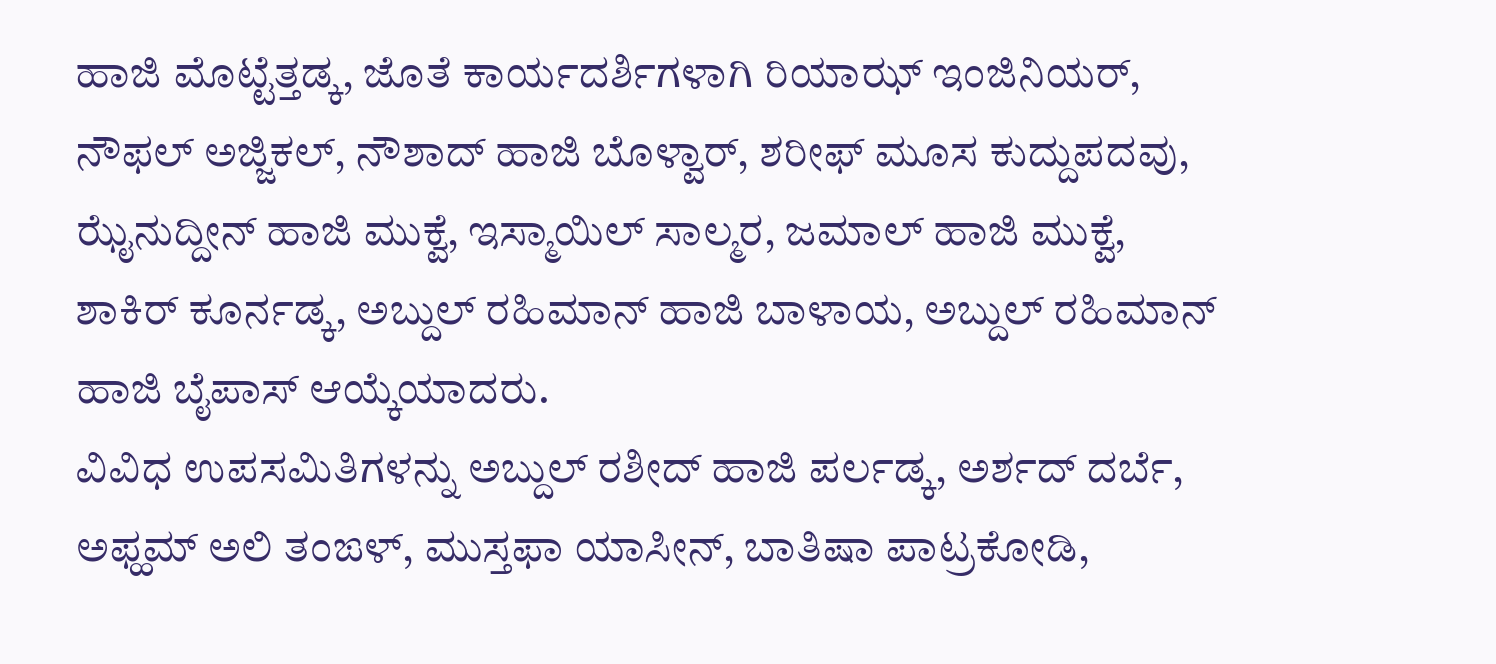ಹಾಜಿ ಮೊಟ್ಟೆತ್ತಡ್ಕ, ಜೊತೆ ಕಾರ್ಯದರ್ಶಿಗಳಾಗಿ ರಿಯಾಝ್ ಇಂಜಿನಿಯರ್, ನೌಫಲ್ ಅಜ್ಜಿಕಲ್, ನೌಶಾದ್ ಹಾಜಿ ಬೊಳ್ವಾರ್, ಶರೀಫ್ ಮೂಸ ಕುದ್ದುಪದವು, ಝೈನುದ್ದೀನ್ ಹಾಜಿ ಮುಕ್ವೆ, ಇಸ್ಮಾಯಿಲ್ ಸಾಲ್ಮರ, ಜಮಾಲ್ ಹಾಜಿ ಮುಕ್ವೆ, ಶಾಕಿರ್ ಕೂರ್ನಡ್ಕ, ಅಬ್ದುಲ್ ರಹಿಮಾನ್ ಹಾಜಿ ಬಾಳಾಯ, ಅಬ್ದುಲ್ ರಹಿಮಾನ್ ಹಾಜಿ ಬೈಪಾಸ್ ಆಯ್ಕೆಯಾದರು.
ವಿವಿಧ ಉಪಸಮಿತಿಗಳನ್ನು ಅಬ್ದುಲ್ ರಶೀದ್ ಹಾಜಿ ಪರ್ಲಡ್ಕ, ಅರ್ಶದ್ ದರ್ಬೆ, ಅಫ್ಹಮ್ ಅಲಿ ತಂಙಳ್, ಮುಸ್ತಫಾ ಯಾಸೀನ್, ಬಾತಿಷಾ ಪಾಟ್ರಕೋಡಿ,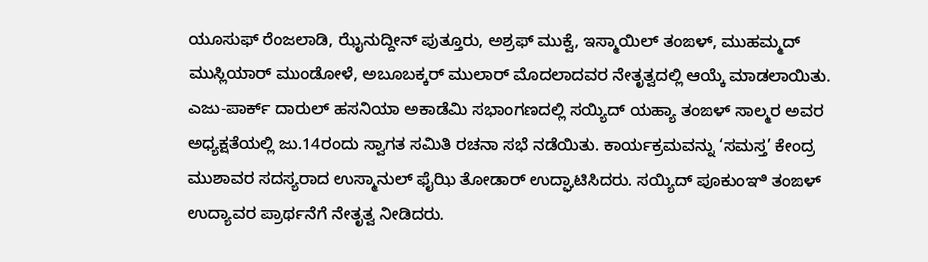ಯೂಸುಫ್ ರೆಂಜಲಾಡಿ, ಝೈನುದ್ದೀನ್ ಪುತ್ತೂರು, ಅಶ್ರಫ್ ಮುಕ್ವೆ, ಇಸ್ಮಾಯಿಲ್ ತಂಙಳ್, ಮುಹಮ್ಮದ್ ಮುಸ್ಲಿಯಾರ್ ಮುಂಡೋಳೆ, ಅಬೂಬಕ್ಕರ್ ಮುಲಾರ್ ಮೊದಲಾದವರ ನೇತೃತ್ವದಲ್ಲಿ ಆಯ್ಕೆ ಮಾಡಲಾಯಿತು.
ಎಜು-ಪಾರ್ಕ್ ದಾರುಲ್ ಹಸನಿಯಾ ಅಕಾಡೆಮಿ ಸಭಾಂಗಣದಲ್ಲಿ ಸಯ್ಯಿದ್ ಯಹ್ಯಾ ತಂಙಳ್ ಸಾಲ್ಮರ ಅವರ ಅಧ್ಯಕ್ಷತೆಯಲ್ಲಿ ಜು.14ರಂದು ಸ್ವಾಗತ ಸಮಿತಿ ರಚನಾ ಸಭೆ ನಡೆಯಿತು. ಕಾರ್ಯಕ್ರಮವನ್ನು ‘ಸಮಸ್ತ’ ಕೇಂದ್ರ ಮುಶಾವರ ಸದಸ್ಯರಾದ ಉಸ್ಮಾನುಲ್ ಫೈಝಿ ತೋಡಾರ್ ಉದ್ಘಾಟಿಸಿದರು. ಸಯ್ಯಿದ್ ಪೂಕುಂಞಿ ತಂಙಳ್ ಉದ್ಯಾವರ ಪ್ರಾರ್ಥನೆಗೆ ನೇತೃತ್ವ ನೀಡಿದರು.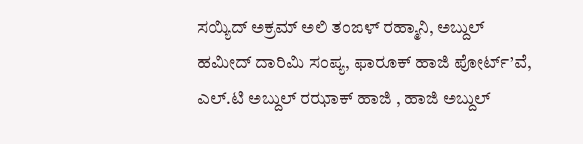ಸಯ್ಯಿದ್ ಅಕ್ರಮ್ ಅಲಿ ತಂಙಳ್ ರಹ್ಮಾನಿ, ಅಬ್ದುಲ್ ಹಮೀದ್ ದಾರಿಮಿ ಸಂಪ್ಯ, ಫಾರೂಕ್ ಹಾಜಿ ಪೋರ್ಟ್’ವೆ, ಎಲ್.ಟಿ ಅಬ್ದುಲ್ ರಝಾಕ್ ಹಾಜಿ , ಹಾಜಿ ಅಬ್ದುಲ್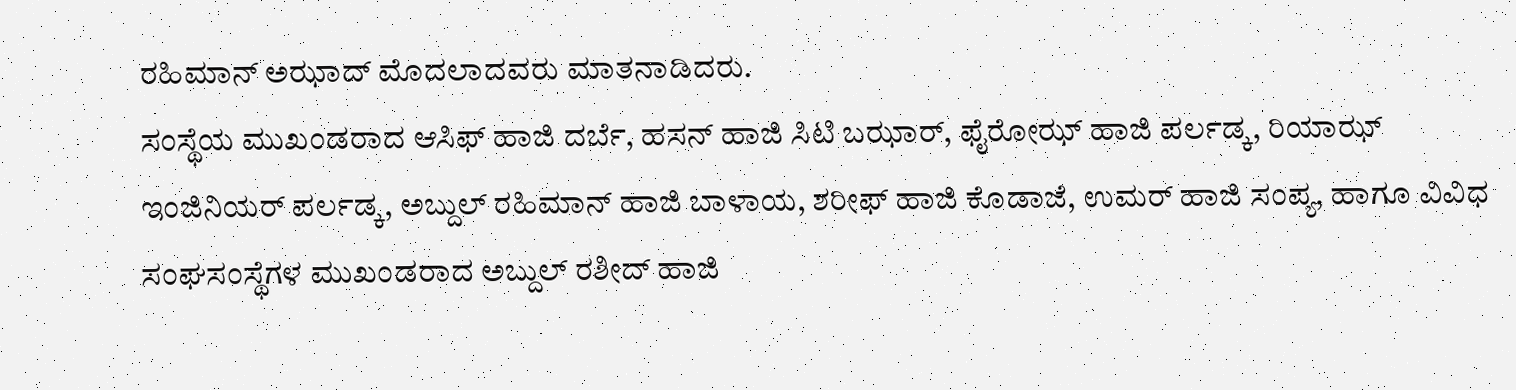ರಹಿಮಾನ್ ಅಝಾದ್ ಮೊದಲಾದವರು ಮಾತನಾಡಿದರು.
ಸಂಸ್ಥೆಯ ಮುಖಂಡರಾದ ಆಸಿಫ್ ಹಾಜಿ ದರ್ಬೆ, ಹಸನ್ ಹಾಜಿ ಸಿಟಿ ಬಝಾರ್, ಫೈರೋಝ್ ಹಾಜಿ ಪರ್ಲಡ್ಕ, ರಿಯಾಝ್ ಇಂಜಿನಿಯರ್ ಪರ್ಲಡ್ಕ, ಅಬ್ದುಲ್ ರಹಿಮಾನ್ ಹಾಜಿ ಬಾಳಾಯ, ಶರೀಫ್ ಹಾಜಿ ಕೊಡಾಜೆ, ಉಮರ್ ಹಾಜಿ ಸಂಪ್ಯ, ಹಾಗೂ ವಿವಿಧ ಸಂಘಸಂಸ್ಥೆಗಳ ಮುಖಂಡರಾದ ಅಬ್ದುಲ್ ರಶೀದ್ ಹಾಜಿ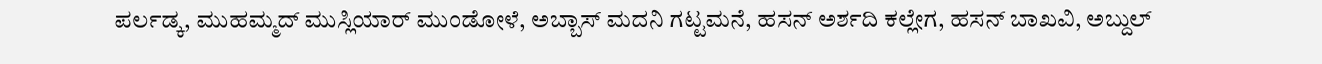ಪರ್ಲಡ್ಕ, ಮುಹಮ್ಮದ್ ಮುಸ್ಲಿಯಾರ್ ಮುಂಡೋಳೆ, ಅಬ್ಬಾಸ್ ಮದನಿ ಗಟ್ಟಮನೆ, ಹಸನ್ ಅರ್ಶದಿ ಕಲ್ಲೇಗ, ಹಸನ್ ಬಾಖವಿ, ಅಬ್ದುಲ್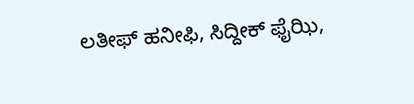ಲತೀಫ್ ಹನೀಫಿ, ಸಿದ್ದೀಕ್ ಫೈಝಿ,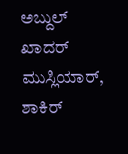ಅಬ್ದುಲ್ ಖಾದರ್ ಮುಸ್ಲಿಯಾರ್, ಶಾಕಿರ್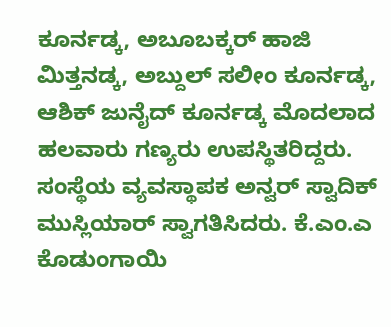ಕೂರ್ನಡ್ಕ, ಅಬೂಬಕ್ಕರ್ ಹಾಜಿ ಮಿತ್ತನಡ್ಕ, ಅಬ್ದುಲ್ ಸಲೀಂ ಕೂರ್ನಡ್ಕ, ಆಶಿಕ್ ಜುನೈದ್ ಕೂರ್ನಡ್ಕ ಮೊದಲಾದ ಹಲವಾರು ಗಣ್ಯರು ಉಪಸ್ಥಿತರಿದ್ದರು.
ಸಂಸ್ಥೆಯ ವ್ಯವಸ್ಥಾಪಕ ಅನ್ವರ್ ಸ್ವಾದಿಕ್ ಮುಸ್ಲಿಯಾರ್ ಸ್ವಾಗತಿಸಿದರು. ಕೆ.ಎಂ.ಎ ಕೊಡುಂಗಾಯಿ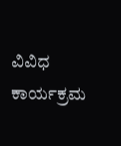ವಿವಿಧ ಕಾರ್ಯಕ್ರಮ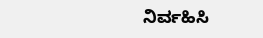ನಿರ್ವಹಿಸಿ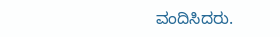ವಂದಿಸಿದರು.